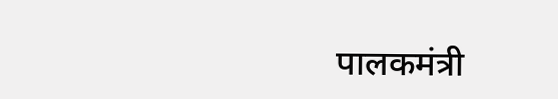पालकमंत्री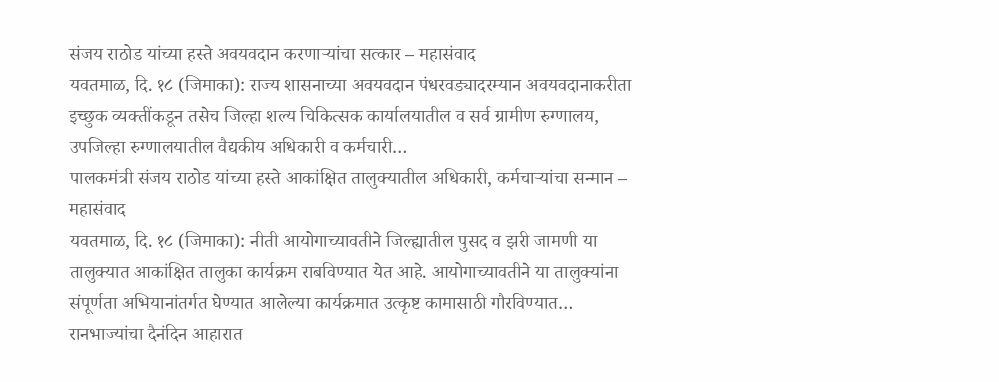संजय राठोड यांच्या हस्ते अवयवदान करणाऱ्यांचा सत्कार – महासंवाद
यवतमाळ, दि. १८ (जिमाका): राज्य शासनाच्या अवयवदान पंधरवड्यादरम्यान अवयवदानाकरीता इच्छुक व्यक्तींकडून तसेच जिल्हा शल्य चिकित्सक कार्यालयातील व सर्व ग्रामीण रुग्णालय, उपजिल्हा रुग्णालयातील वैद्यकीय अधिकारी व कर्मचारी…
पालकमंत्री संजय राठोड यांच्या हस्ते आकांक्षित तालुक्यातील अधिकारी, कर्मचाऱ्यांचा सन्मान – महासंवाद
यवतमाळ, दि. १८ (जिमाका): नीती आयोगाच्यावतीने जिल्ह्यातील पुसद व झरी जामणी या तालुक्यात आकांक्षित तालुका कार्यक्रम राबविण्यात येत आहे. आयोगाच्यावतीने या तालुक्यांना संपूर्णता अभियानांतर्गत घेण्यात आलेल्या कार्यक्रमात उत्कृष्ट कामासाठी गौरविण्यात…
रानभाज्यांचा दैनंदिन आहारात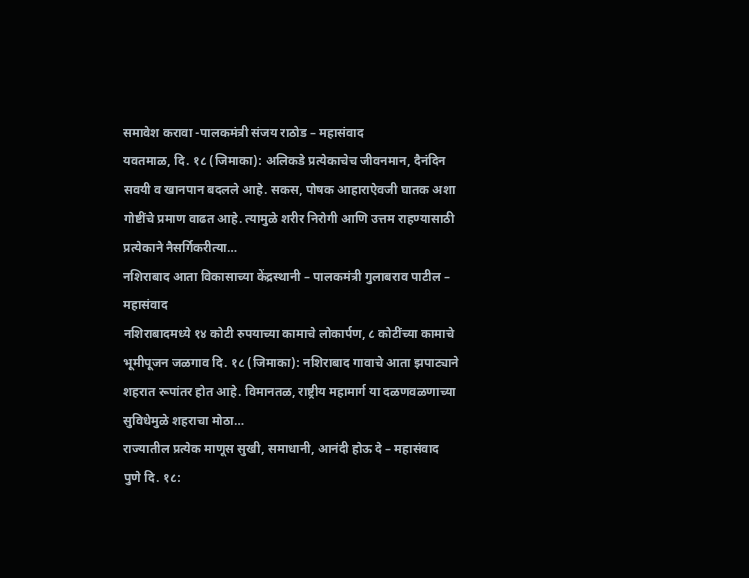समावेश करावा -पालकमंत्री संजय राठोड – महासंवाद
यवतमाळ, दि. १८ (जिमाका): अलिकडे प्रत्येकाचेच जीवनमान, दैनंदिन सवयी व खानपान बदलले आहे. सकस, पोषक आहाराऐवजी घातक अशा गोष्टींचे प्रमाण वाढत आहे. त्यामुळे शरीर निरोगी आणि उत्तम राहण्यासाठी प्रत्येकाने नैसर्गिकरीत्या…
नशिराबाद आता विकासाच्या केंद्रस्थानी – पालकमंत्री गुलाबराव पाटील – महासंवाद
नशिराबादमध्ये १४ कोटी रुपयाच्या कामाचे लोकार्पण, ८ कोटींच्या कामाचे भूमीपूजन जळगाव दि. १८ (जिमाका): नशिराबाद गावाचे आता झपाट्याने शहरात रूपांतर होत आहे. विमानतळ, राष्ट्रीय महामार्ग या दळणवळणाच्या सुविधेमुळे शहराचा मोठा…
राज्यातील प्रत्येक माणूस सुखी, समाधानी, आनंदी होऊ दे – महासंवाद
पुणे दि. १८: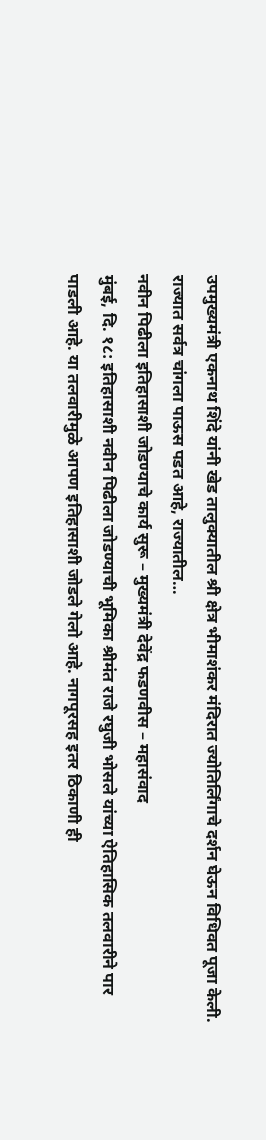उपमुख्यमंत्री एकनाथ शिंदे यांनी खेड तालुक्यातील श्री क्षेत्र भीमाशंकर मंदिरात ज्योतिर्लिंगाचे दर्शन घेऊन विधिवत पूजा केली. राज्यात सर्वत्र चांगला पाऊस पडत आहे, राज्यातील…
नवीन पिढीला इतिहासाशी जोडण्याचे कार्य सुरू – मुख्यमंत्री देवेंद्र फडणवीस – महासंवाद
मुंबई, दि. १८: इतिहासाशी नवीन पिढीला जोडण्याची भूमिका श्रीमंत राजे रघुजी भोसले यांच्या ऐतिहासिक तलवारीने पार पाडली आहे. या तलवारीमुळे आपण इतिहासाशी जोडले गेलो आहे. नागपूरसह इतर ठिकाणी ही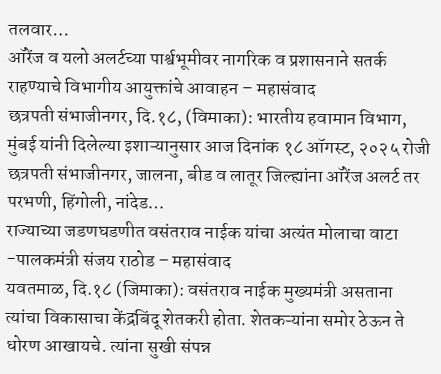तलवार…
ऑरेंज व यलो अलर्टच्या पार्श्वभूमीवर नागरिक व प्रशासनाने सतर्क राहण्याचे विभागीय आयुक्तांचे आवाहन – महासंवाद
छत्रपती संभाजीनगर, दि.१८, (विमाका): भारतीय हवामान विभाग, मुंबई यांनी दिलेल्या इशाऱ्यानुसार आज दिनांक १८ ऑगस्ट, २०२५ रोजी छत्रपती संभाजीनगर, जालना, बीड व लातूर जिल्ह्यांना ऑरेंज अलर्ट तर परभणी, हिंगोली, नांदेड…
राज्याच्या जडणघडणीत वसंतराव नाईक यांचा अत्यंत मोलाचा वाटा -पालकमंत्री संजय राठोड – महासंवाद
यवतमाळ, दि.१८ (जिमाका): वसंतराव नाईक मुख्यमंत्री असताना त्यांचा विकासाचा केंद्रबिंदू शेतकरी होता. शेतकऱ्यांना समोर ठेऊन ते धोरण आखायचे. त्यांना सुखी संपन्न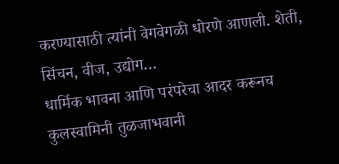करण्यासाठी त्यांनी वेगवेगळी धोरणे आणली. शेती, सिंचन, वीज, उद्योग…
धार्मिक भावना आणि परंपरेचा आदर करूनच कुलस्वामिनी तुळजाभवानी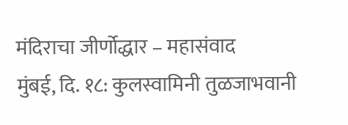मंदिराचा जीर्णोद्धार – महासंवाद
मुंबई, दि. १८: कुलस्वामिनी तुळजाभवानी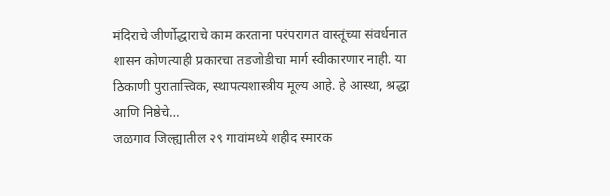मंदिराचे जीर्णोद्धाराचे काम करताना परंपरागत वास्तूंच्या संवर्धनात शासन कोणत्याही प्रकारचा तडजोडीचा मार्ग स्वीकारणार नाही. या ठिकाणी पुरातात्त्विक, स्थापत्यशास्त्रीय मूल्य आहे. हे आस्था, श्रद्धा आणि निष्ठेचे…
जळगाव जिल्ह्यातील २९ गावांमध्ये शहीद स्मारक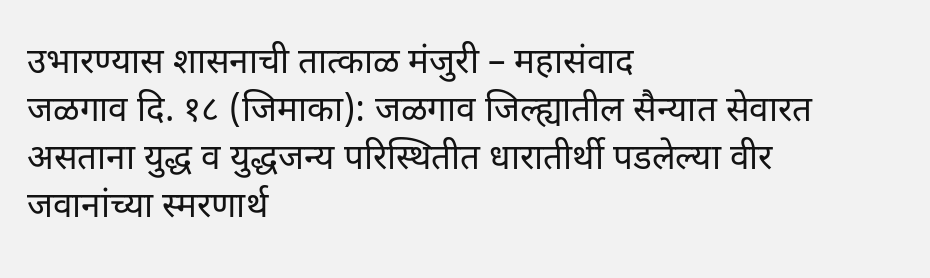उभारण्यास शासनाची तात्काळ मंजुरी – महासंवाद
जळगाव दि. १८ (जिमाका): जळगाव जिल्ह्यातील सैन्यात सेवारत असताना युद्ध व युद्धजन्य परिस्थितीत धारातीर्थी पडलेल्या वीर जवानांच्या स्मरणार्थ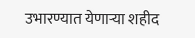उभारण्यात येणाऱ्या शहीद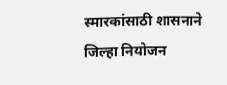स्मारकांसाठी शासनाने जिल्हा नियोजन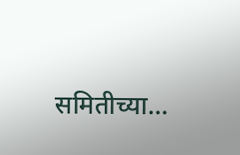समितीच्या…